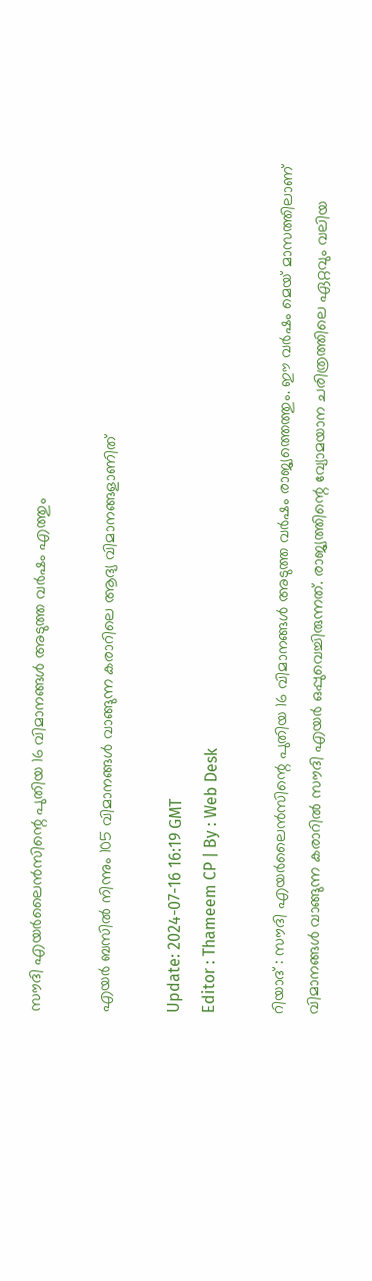സൗദി എയർലൈൻസിന്റെ പുതിയ 16 വിമാനങ്ങൾ അടുത്ത വർഷം എത്തും

എയർ ബസിൽ നിന്നും 105 വിമാനങ്ങൾ വാങ്ങുന്ന കരാറിലെ ആദ്യ വിമാനങ്ങളാണിത്

Update: 2024-07-16 16:19 GMT
Editor : Thameem CP | By : Web Desk

റിയാദ് : സൗദി എയർലൈൻസിന്റെ പുതിയ 16 വിമാനങ്ങൾ അടുത്ത വർഷം രാജ്യത്തെത്തും. ഈ വർഷം മെയ് മാസത്തിലാണ് വിമാനങ്ങൾ വാങ്ങുന്ന കരാറിൽ സൗദി എയർ ഒപ്പുവെച്ചിരുന്നത്. രാജ്യത്തിന്റെ വ്യോമയാന ചരിത്രത്തിലെ ഏറ്റവും വലിയ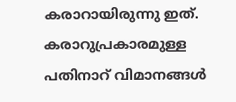കരാറായിരുന്നു ഇത്. കരാറുപ്രകാരമുള്ള പതിനാറ് വിമാനങ്ങൾ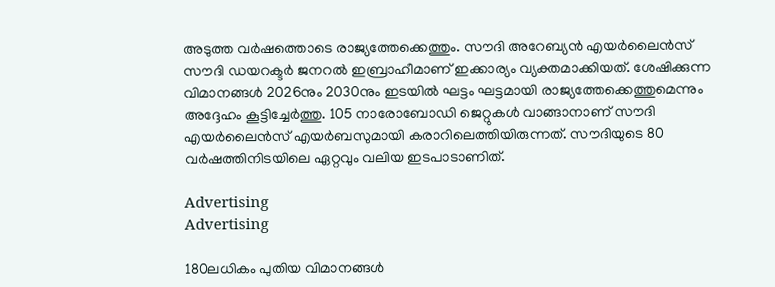അടുത്ത വർഷത്തൊടെ രാജ്യത്തേക്കെത്തും. സൗദി അറേബ്യൻ എയർലൈൻസ് സൗദി ഡയറക്ടർ ജനറൽ ഇബ്രാഹീമാണ് ഇക്കാര്യം വ്യക്തമാക്കിയത്. ശേഷിക്കുന്ന വിമാനങ്ങൾ 2026നും 2030നും ഇടയിൽ ഘട്ടം ഘട്ടമായി രാജ്യത്തേക്കെത്തുമെന്നും അദ്ദേഹം കൂട്ടിച്ചേർത്തു. 105 നാരോബോഡി ജെറ്റുകൾ വാങ്ങാനാണ് സൗദി എയർലൈൻസ് എയർബസുമായി കരാറിലെത്തിയിരുന്നത്. സൗദിയുടെ 80 വർഷത്തിനിടയിലെ ഏറ്റവും വലിയ ഇടപാടാണിത്.

Advertising
Advertising

180ലധികം പുതിയ വിമാനങ്ങൾ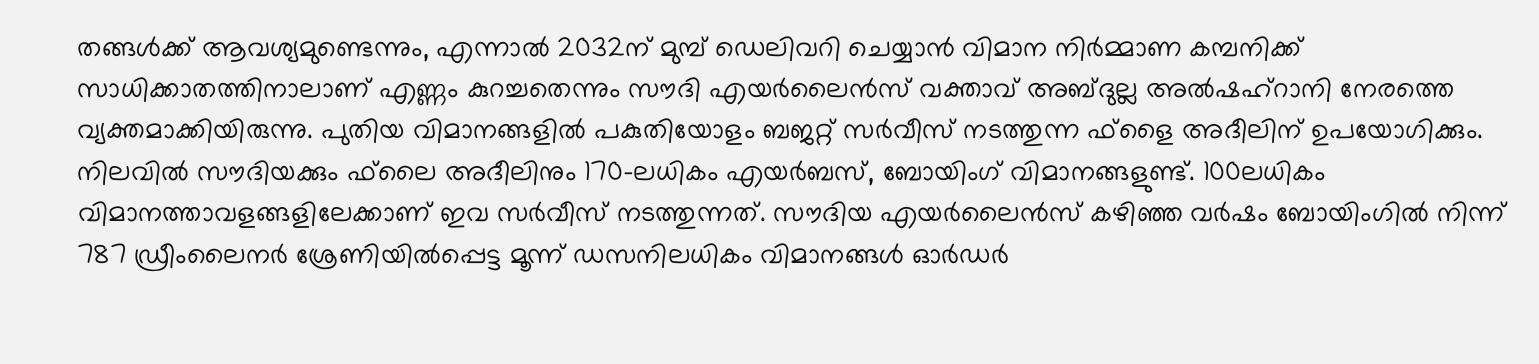തങ്ങൾക്ക് ആവശ്യമുണ്ടെന്നും, എന്നാൽ 2032ന് മുമ്പ് ഡെലിവറി ചെയ്യാൻ വിമാന നിർമ്മാണ കമ്പനിക്ക് സാധിക്കാതത്തിനാലാണ് എണ്ണം കുറച്ചതെന്നും സൗദി എയർലൈൻസ് വക്താവ് അബ്ദുല്ല അൽഷഹ്റാനി നേരത്തെ വ്യക്തമാക്കിയിരുന്നു. പുതിയ വിമാനങ്ങളിൽ പകുതിയോളം ബജറ്റ് സർവീസ് നടത്തുന്ന ഫ്‌ളൈ അദീലിന് ഉപയോഗിക്കും. നിലവിൽ സൗദിയക്കും ഫ്‌ലൈ അദീലിനും 170-ലധികം എയർബസ്, ബോയിംഗ് വിമാനങ്ങളുണ്ട്. 100ലധികം വിമാനത്താവളങ്ങളിലേക്കാണ് ഇവ സർവീസ് നടത്തുന്നത്. സൗദിയ എയർലൈൻസ് കഴിഞ്ഞ വർഷം ബോയിംഗിൽ നിന്ന് 787 ഡ്രീംലൈനർ ശ്രേണിയിൽപ്പെട്ട മൂന്ന് ഡസനിലധികം വിമാനങ്ങൾ ഓർഡർ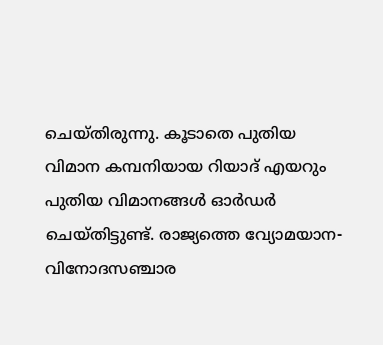ചെയ്തിരുന്നു. കൂടാതെ പുതിയ വിമാന കമ്പനിയായ റിയാദ് എയറും പുതിയ വിമാനങ്ങൾ ഓർഡർ ചെയ്തിട്ടുണ്ട്. രാജ്യത്തെ വ്യോമയാന-വിനോദസഞ്ചാര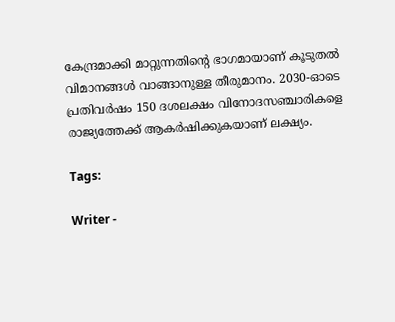കേന്ദ്രമാക്കി മാറ്റുന്നതിന്റെ ഭാഗമായാണ് കൂടുതൽ വിമാനങ്ങൾ വാങ്ങാനുള്ള തീരുമാനം. 2030-ഓടെ പ്രതിവർഷം 150 ദശലക്ഷം വിനോദസഞ്ചാരികളെ രാജ്യത്തേക്ക് ആകർഷിക്കുകയാണ് ലക്ഷ്യം.

Tags:

Writer -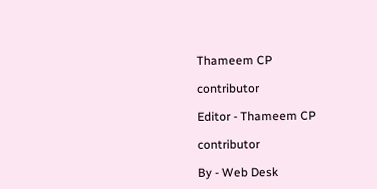Thameem CP

contributor

Editor - Thameem CP

contributor

By - Web Desk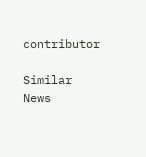contributor

Similar News